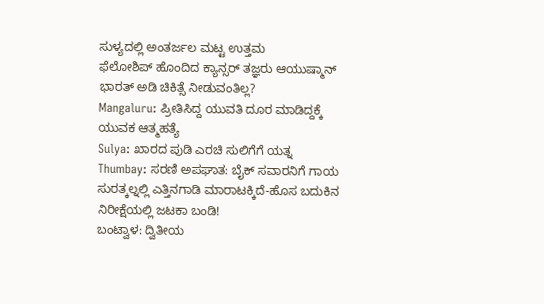ಸುಳ್ಯದಲ್ಲಿ ಅಂತರ್ಜಲ ಮಟ್ಟ ಉತ್ತಮ
ಫೆಲೋಶಿಪ್ ಹೊಂದಿದ ಕ್ಯಾನ್ಸರ್ ತಜ್ಞರು ಆಯುಷ್ಮಾನ್ ಭಾರತ್ ಅಡಿ ಚಿಕಿತ್ಸೆ ನೀಡುವಂತಿಲ್ಲ?
Mangaluru: ಪ್ರೀತಿಸಿದ್ದ ಯುವತಿ ದೂರ ಮಾಡಿದ್ದಕ್ಕೆ ಯುವಕ ಆತ್ಮಹತ್ಯೆ
Sulya: ಖಾರದ ಪುಡಿ ಎರಚಿ ಸುಲಿಗೆಗೆ ಯತ್ನ
Thumbay: ಸರಣಿ ಅಪಘಾತ: ಬೈಕ್ ಸವಾರನಿಗೆ ಗಾಯ
ಸುರತ್ಕಲ್ನಲ್ಲಿ ಎತ್ತಿನಗಾಡಿ ಮಾರಾಟಕ್ಕಿದೆ-ಹೊಸ ಬದುಕಿನ ನಿರೀಕ್ಷೆಯಲ್ಲಿ ಜಟಕಾ ಬಂಡಿ!
ಬಂಟ್ವಾಳ: ದ್ವಿತೀಯ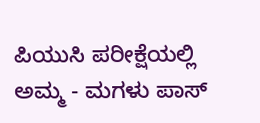ಪಿಯುಸಿ ಪರೀಕ್ಷೆಯಲ್ಲಿ ಅಮ್ಮ - ಮಗಳು ಪಾಸ್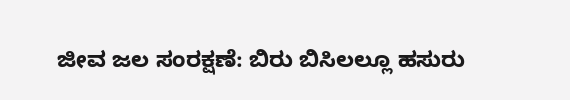ಜೀವ ಜಲ ಸಂರಕ್ಷಣೆ: ಬಿರು ಬಿಸಿಲಲ್ಲೂ ಹಸುರು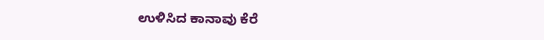ಉಳಿಸಿದ ಕಾನಾವು ಕೆರೆ